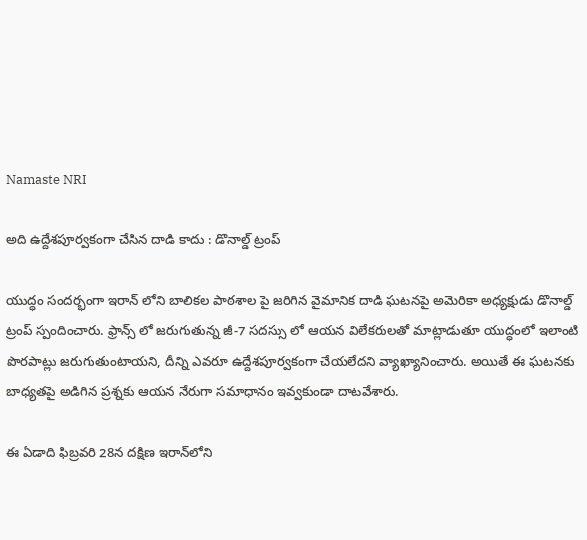Namaste NRI

అది ఉద్దేశపూర్వకంగా చేసిన దాడి కాదు : డొనాల్డ్ ట్రంప్

యుద్ధం సందర్భంగా ఇరాన్‌ లోని బాలికల పాఠశాల పై జరిగిన వైమానిక దాడి ఘటనపై అమెరికా అధ్యక్షుడు డొనాల్డ్ ట్రంప్ స్పందించారు. ఫ్రాన్స్ ‌లో జరుగుతున్న జీ-7 సదస్సు లో ఆయన విలేకరులతో మాట్లాడుతూ యుద్ధంలో ఇలాంటి పొరపాట్లు జరుగుతుంటాయని, దీన్ని ఎవరూ ఉద్దేశపూర్వకంగా చేయలేదని వ్యాఖ్యానించారు. అయితే ఈ ఘటనకు బాధ్యతపై అడిగిన ప్రశ్నకు ఆయన నేరుగా సమాధానం ఇవ్వకుండా దాటవేశారు.

ఈ ఏడాది ఫిబ్రవరి 28న దక్షిణ ఇరాన్‌లోని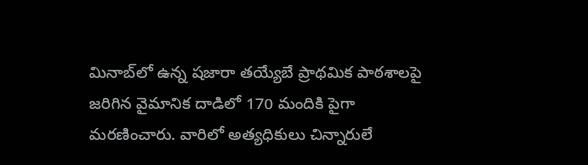మినాబ్‌లో ఉన్న షజారా తయ్యేబే ప్రాథమిక పాఠశాలపై జరిగిన వైమానిక దాడిలో 170 మందికి పైగా మరణించారు. వారిలో అత్యధికులు చిన్నారులే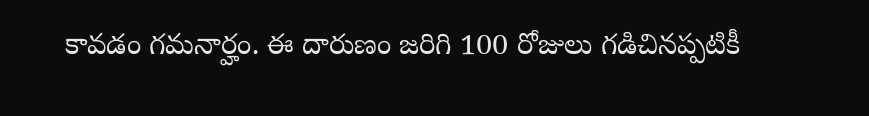కావడం గమనార్హం. ఈ దారుణం జరిగి 100 రోజులు గడిచినప్పటికీ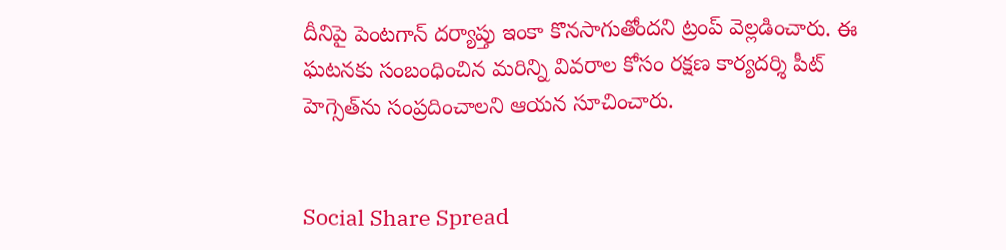దీనిపై పెంటగాన్ దర్యాప్తు ఇంకా కొనసాగుతోందని ట్రంప్ వెల్లడించారు. ఈ ఘటనకు సంబంధించిన మరిన్ని వివరాల కోసం రక్షణ కార్యదర్శి పీట్ హెగ్సెత్‌ను సంప్రదించాలని ఆయన సూచించారు.


Social Share Spread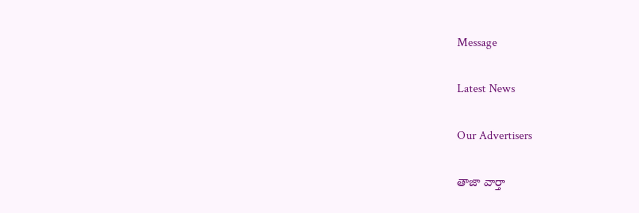Message

Latest News

Our Advertisers

తాజా వార్తా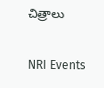చిత్రాలు

NRI Events